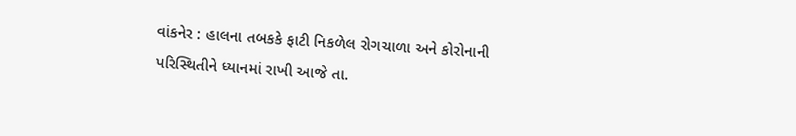વાંકનેર : હાલના તબકકે ફાટી નિકળેલ રોગચાળા અને કોરોનાની પરિસ્થિતીને ધ્યાનમાં રાખી આજે તા.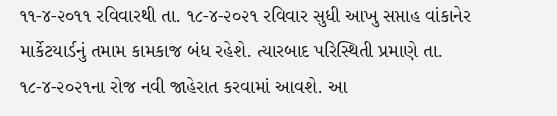૧૧-૪-૨૦૧૧ રવિવારથી તા. ૧૮-૪-૨૦૨૧ રવિવાર સુધી આખુ સપ્તાહ વાંકાનેર માર્કેટયાર્ડનું તમામ કામકાજ બંધ રહેશે. ત્યારબાદ પરિસ્થિતી પ્રમાણે તા. ૧૮-૪-૨૦૨૧ના રોજ નવી જાહેરાત કરવામાં આવશે. આ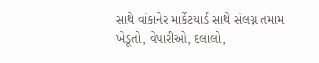સાથે વાંકાનેર માર્કેટયાર્ડ સાથે સંલગ્ન તમામ ખેડૂતો, વેપારીઓ, દલાલો,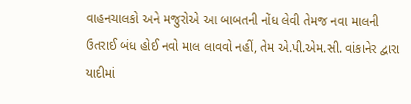વાહનચાલકો અને મજુરોએ આ બાબતની નોંધ લેવી તેમજ નવા માલની ઉતરાઈ બંધ હોઈ નવો માલ લાવવો નહીં, તેમ એ.પી.એમ.સી. વાંકાનેર દ્વારા યાદીમાં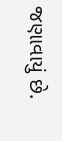જણાવાયું છે.